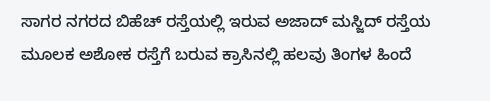ಸಾಗರ ನಗರದ ಬಿಹೆಚ್ ರಸ್ತೆಯಲ್ಲಿ ಇರುವ ಅಜಾದ್ ಮಸ್ಜಿದ್ ರಸ್ತೆಯ ಮೂಲಕ ಅಶೋಕ ರಸ್ತೆಗೆ ಬರುವ ಕ್ರಾಸಿನಲ್ಲಿ ಹಲವು ತಿಂಗಳ ಹಿಂದೆ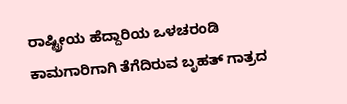ರಾಷ್ಟ್ರೀಯ ಹೆದ್ದಾರಿಯ ಒಳಚರಂಡಿ ಕಾಮಗಾರಿಗಾಗಿ ತೆಗೆದಿರುವ ಬೃಹತ್ ಗಾತ್ರದ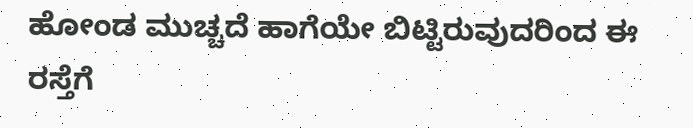ಹೋಂಡ ಮುಚ್ಚದೆ ಹಾಗೆಯೇ ಬಿಟ್ಟಿರುವುದರಿಂದ ಈ ರಸ್ತೆಗೆ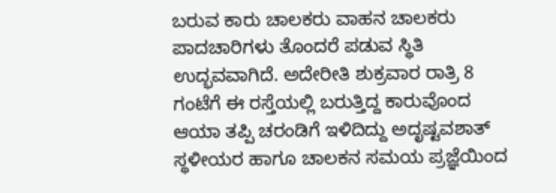ಬರುವ ಕಾರು ಚಾಲಕರು ವಾಹನ ಚಾಲಕರು ಪಾದಚಾರಿಗಳು ತೊಂದರೆ ಪಡುವ ಸ್ಥಿತಿ ಉದ್ಭವವಾಗಿದೆ. ಅದೇರೀತಿ ಶುಕ್ರವಾರ ರಾತ್ರಿ 8 ಗಂಟೆಗೆ ಈ ರಸ್ತೆಯಲ್ಲಿ ಬರುತ್ತಿದ್ದ ಕಾರುವೊಂದ ಆಯಾ ತಪ್ಪಿ ಚರಂಡಿಗೆ ಇಳಿದಿದ್ದು ಅದೃಷ್ಟವಶಾತ್ ಸ್ಥಳೀಯರ ಹಾಗೂ ಚಾಲಕನ ಸಮಯ ಪ್ರಜ್ಞೆಯಿಂದ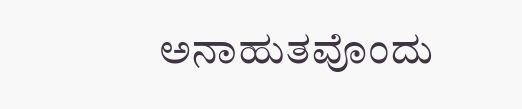ಅನಾಹುತವೊಂದು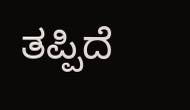ತಪ್ಪಿದೆ